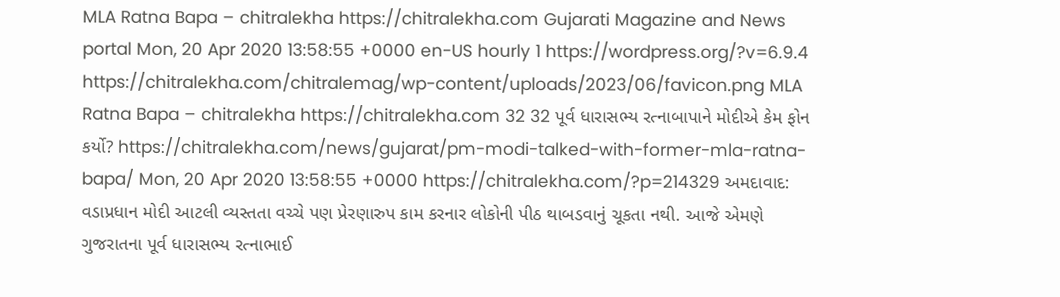MLA Ratna Bapa – chitralekha https://chitralekha.com Gujarati Magazine and News portal Mon, 20 Apr 2020 13:58:55 +0000 en-US hourly 1 https://wordpress.org/?v=6.9.4 https://chitralekha.com/chitralemag/wp-content/uploads/2023/06/favicon.png MLA Ratna Bapa – chitralekha https://chitralekha.com 32 32 પૂર્વ ધારાસભ્ય રત્નાબાપાને મોદીએ કેમ ફોન કર્યો? https://chitralekha.com/news/gujarat/pm-modi-talked-with-former-mla-ratna-bapa/ Mon, 20 Apr 2020 13:58:55 +0000 https://chitralekha.com/?p=214329 અમદાવાદ: વડાપ્રધાન મોદી આટલી વ્યસ્તતા વચ્ચે પણ પ્રેરણારુપ કામ કરનાર લોકોની પીઠ થાબડવાનું ચૂકતા નથી. આજે એમણે ગુજરાતના પૂર્વ ધારાસભ્ય રત્નાભાઈ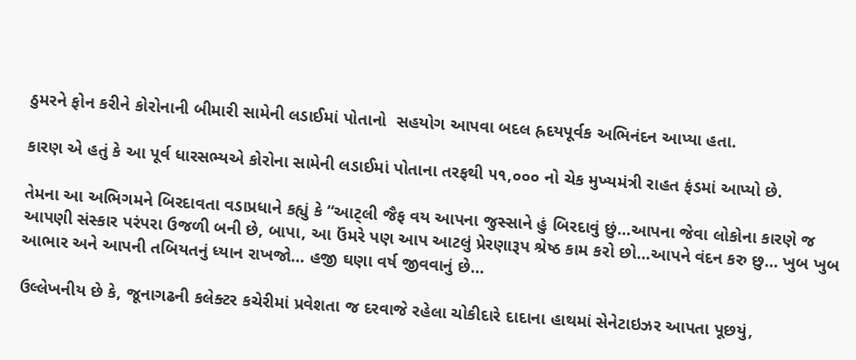ઠુમરને ફોન કરીને કોરોનાની બીમારી સામેની લડાઈમાં પોતાનો  સહયોગ આપવા બદલ હ્રદયપૂર્વક અભિનંદન આપ્યા હતા.

કારણ એ હતું કે આ પૂર્વ ધારસભ્યએ કોરોના સામેની લડાઈમાં પોતાના તરફથી ૫૧,૦૦૦ નો ચેક મુખ્યમંત્રી રાહત ફંડમાં આપ્યો છે.

તેમના આ અભિગમને બિરદાવતા વડાપ્રધાને કહ્યું કે “આટ્લી જૈફ વય આપના જુસ્સાને હું બિરદાવું છું…આપના જેવા લોકોના કારણે જ આપણી સંસ્કાર પરંપરા ઉજળી બની છે, બાપા, આ ઉંમરે પણ આપ આટલું પ્રેરણારૂપ શ્રેષ્ઠ કામ કરો છો…આપને વંદન કરુ છુ… ખુબ ખુબ આભાર અને આપની તબિયતનું ધ્યાન રાખજો… હજી ઘણા વર્ષ જીવવાનું છે…

ઉલ્લેખનીય છે કે, જૂનાગઢની કલેક્ટર કચેરીમાં પ્રવેશતા જ દરવાજે રહેલા ચોકીદારે દાદાના હાથમાં સેનેટાઇઝર આપતા પૂછયું,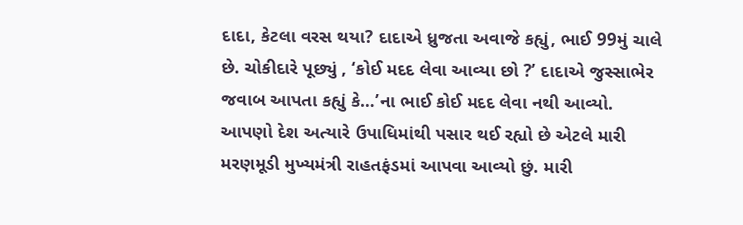દાદા, કેટલા વરસ થયા? દાદાએ ધ્રુજતા અવાજે કહ્યું, ભાઈ 99મું ચાલે છે. ચોકીદારે પૂછ્યું , ‘કોઈ મદદ લેવા આવ્યા છો ?’ દાદાએ જુસ્સાભેર જવાબ આપતા કહ્યું કે…’ના ભાઈ કોઈ મદદ લેવા નથી આવ્યો. આપણો દેશ અત્યારે ઉપાધિમાંથી પસાર થઈ રહ્યો છે એટલે મારી મરણમૂડી મુખ્યમંત્રી રાહતફંડમાં આપવા આવ્યો છું. મારી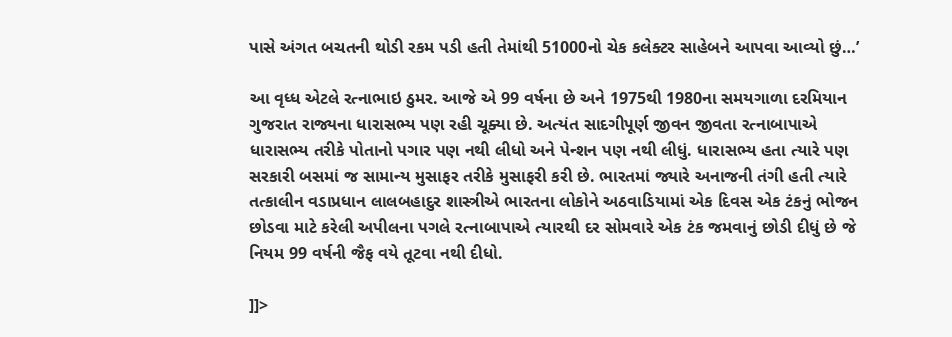પાસે અંગત બચતની થોડી રકમ પડી હતી તેમાંથી 51000નો ચેક કલેક્ટર સાહેબને આપવા આવ્યો છું…’

આ વૃધ્ધ એટલે રત્નાભાઇ ઠુમર. આજે એ 99 વર્ષના છે અને 1975થી 1980ના સમયગાળા દરમિયાન ગુજરાત રાજ્યના ધારાસભ્ય પણ રહી ચૂક્યા છે. અત્યંત સાદગીપૂર્ણ જીવન જીવતા રત્નાબાપાએ ધારાસભ્ય તરીકે પોતાનો પગાર પણ નથી લીધો અને પેન્શન પણ નથી લીધું. ધારાસભ્ય હતા ત્યારે પણ સરકારી બસમાં જ સામાન્ય મુસાફર તરીકે મુસાફરી કરી છે. ભારતમાં જ્યારે અનાજની તંગી હતી ત્યારે તત્કાલીન વડાપ્રધાન લાલબહાદુર શાસ્ત્રીએ ભારતના લોકોને અઠવાડિયામાં એક દિવસ એક ટંકનું ભોજન છોડવા માટે કરેલી અપીલના પગલે રત્નાબાપાએ ત્યારથી દર સોમવારે એક ટંક જમવાનું છોડી દીધું છે જે નિયમ 99 વર્ષની જૈફ વયે તૂટવા નથી દીધો.

]]>